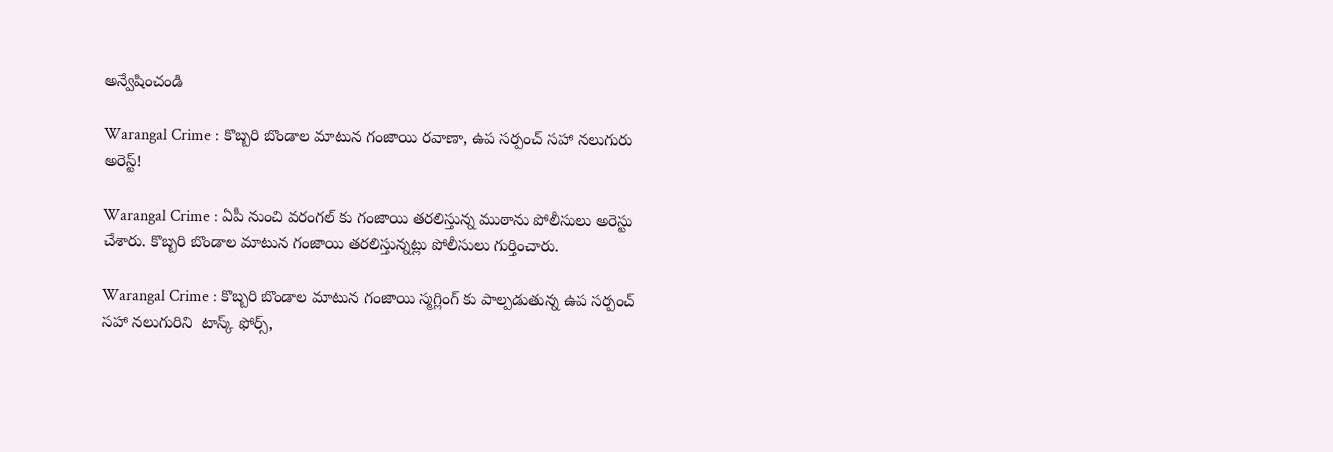అన్వేషించండి

Warangal Crime : కొబ్బరి బొండాల మాటున గంజాయి రవాణా, ఉప సర్పంచ్ సహా నలుగురు అరెస్ట్!

Warangal Crime : ఏపీ నుంచి వరంగల్ కు గంజాయి తరలిస్తున్న ముఠాను పోలీసులు అరెస్టు చేశారు. కొబ్బరి బొండాల మాటున గంజాయి తరలిస్తున్నట్లు పోలీసులు గుర్తించారు.

Warangal Crime : కొబ్బరి బొండాల మాటున గంజాయి స్మగ్లింగ్ కు పాల్పడుతున్న ఉప సర్పంచ్ సహా నలుగురిని  టాస్క్ ఫోర్స్,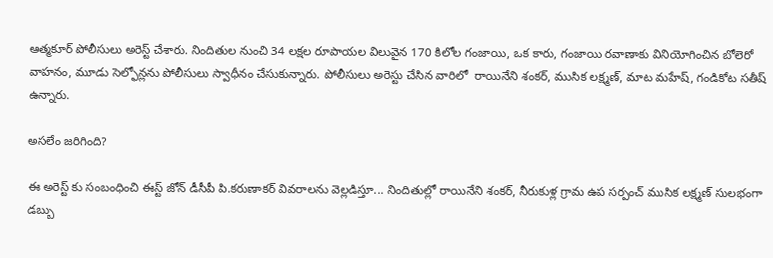ఆత్మకూర్ పోలీసులు అరెస్ట్ చేశారు. నిందితుల నుంచి 34 లక్షల రూపాయల విలువైన 170 కిలోల గంజాయి, ఒక కారు, గంజాయి రవాణాకు వినియోగించిన బోలెరో వాహనం, మూడు సెల్ఫోన్లను పోలీసులు స్వాధీనం చేసుకున్నారు. పోలీసులు అరెస్టు చేసిన వారిలో  రాయినేని శంకర్, ముసిక లక్ష్మణ్, మాట మహేష్, గండికోట సతీష్ ఉన్నారు.

అసలేం జరిగింది?

ఈ అరెస్ట్ కు సంబంధించి ఈస్ట్ జోన్ డీసీపీ పి.కరుణాకర్ వివరాలను వెల్లడిస్తూ... నిందితుల్లో రాయినేని శంకర్, నీరుకుళ్ల గ్రామ ఉప సర్పంచ్ ముసిక లక్ష్మణ్ సులభంగా డబ్బు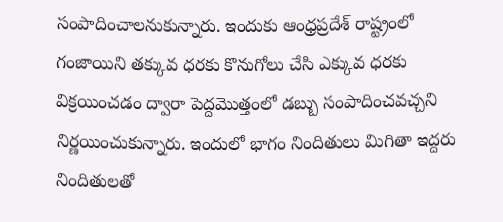సంపాదించాలనుకున్నారు. ఇందుకు ఆంధ్రప్రదేశ్ రాష్ట్రంలో గంజాయిని తక్కువ ధరకు కొనుగోలు చేసి ఎక్కువ ధరకు విక్రయించడం ద్వారా పెద్దమొత్తంలో డబ్బు సంపాదించవచ్చని నిర్ణయించుకున్నారు. ఇందులో భాగం నిందితులు మిగితా ఇద్దరు నిందితులతో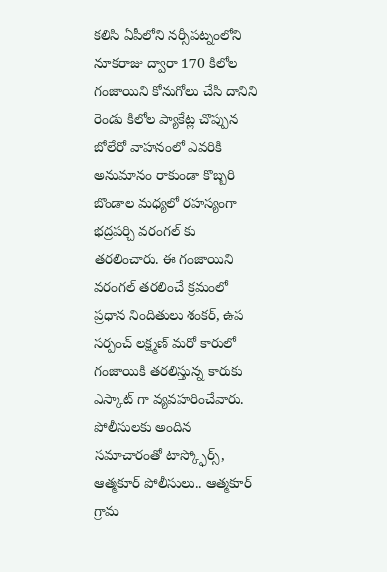కలిసి ఏపీలోని నర్సీపట్నంలోని నూకరాజు ద్వారా 170 కిలోల గంజాయిని కోనుగోలు చేసి దానిని రెండు కిలోల ప్యాకేట్ల చొప్పున బోలేరో వాహనంలో ఎవరికి అనుమానం రాకుండా కొబ్బరి బొండాల మధ్యలో రహస్యంగా భద్రపర్చి వరంగల్ కు తరలించారు. ఈ గంజాయిని వరంగల్ తరలించే క్రమంలో ప్రధాన నిందితులు శంకర్, ఉప సర్పంచ్ లక్ష్మణ్ మరో కారులో గంజాయికి తరలిస్తున్న కారుకు ఎస్కాట్ గా వ్యవహరించేవారు. పోలీసులకు అందిన సమాచారంతో టాస్క్ఫోర్స్, ఆత్మకూర్ పోలీసులు.. ఆత్మకూర్ గ్రామ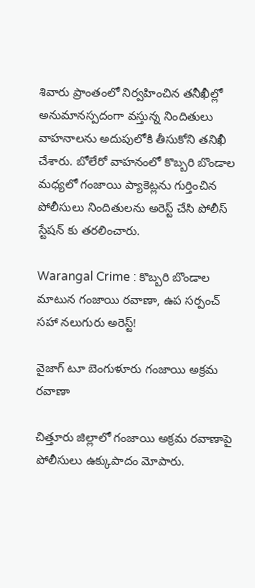శివారు ప్రాంతంలో నిర్వహించిన తనీఖీల్లో అనుమానస్పదంగా వస్తున్న నిందితులు వాహనాలను అదుపులోకి తీసుకోని తనిఖీ చేశారు. బోలేరో వాహనంలో కొబ్బరి బొండాల మధ్యలో గంజాయి ప్యాకెట్లను గుర్తించిన పోలీసులు నిందితులను అరెస్ట్ చేసి పోలీస్ స్టేషన్ కు తరలించారు.

Warangal Crime : కొబ్బరి బొండాల మాటున గంజాయి రవాణా, ఉప సర్పంచ్ సహా నలుగురు అరెస్ట్!

వైజాగ్ టూ బెంగుళూరు గంజాయి అక్రమ రవాణా

చిత్తూరు జిల్లాలో గంజాయి అక్రమ రవాణాపై పోలీసులు ఉక్కుపాదం మోపారు.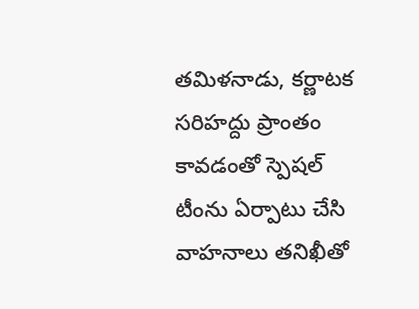తమిళనాడు, కర్ణాటక సరిహద్దు ప్రాంతం కావడంతో స్పెషల్ టీంను ఏర్పాటు చేసి వాహనాలు తనిఖీతో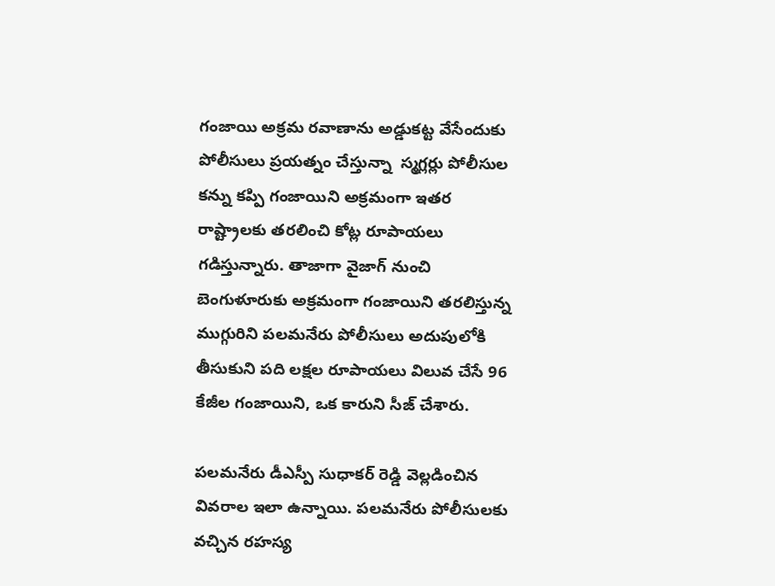గంజాయి అక్రమ రవాణాను అడ్డుకట్ట వేసేందుకు పోలీసులు ప్రయత్నం చేస్తున్నా  స్మగ్లర్లు పోలీసుల కన్ను కప్పి గంజాయిని అక్రమంగా ఇతర రాష్ట్రాలకు తరలించి కోట్ల రూపాయలు గడిస్తున్నారు. తాజాగా వైజాగ్ నుంచి బెంగుళూరుకు అక్రమంగా గంజాయిని తరలిస్తున్న ముగ్గురిని పలమనేరు పోలీసులు అదుపులోకి తీసుకుని పది లక్షల రూపాయలు విలువ చేసే 96 కేజీల గంజాయిని, ఒక కారుని సీజ్ చేశారు.

పలమనేరు డీఎస్పీ సుధాకర్ రెడ్డి వెల్లడించిన వివరాల ఇలా ఉన్నాయి. పలమనేరు పోలీసులకు వచ్చిన రహస్య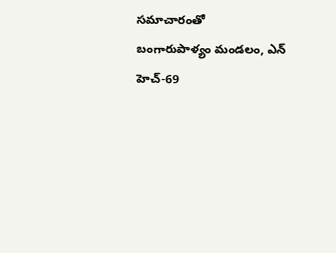సమాచారం‌తో‌ బంగారుపాళ్యం ‌మండలం, ఎన్ హెచ్-69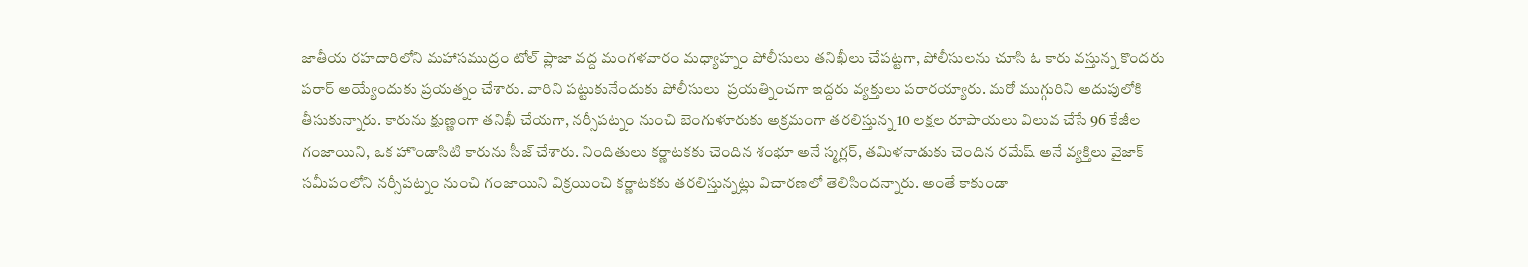జాతీయ రహదారిలోని మహాసముద్రం టోల్ ప్లాజా వద్ద మంగళవారం మధ్యాహ్నం పోలీసులు తనిఖీలు చేపట్టగా, పోలీసులను చూసి ఓ కారు వస్తున్న కొందరు పరార్ అయ్యేందుకు ప్రయత్నం చేశారు. వారిని పట్టుకునేందుకు పోలీసులు  ప్రయత్నించగా ఇద్దరు వ్యక్తులు పరారయ్యారు. మరో ముగ్గురిని అదుపులోకి తీసుకున్నారు. కారును క్షుణ్ణంగా తనిఖీ చేయగా, నర్సీపట్నం నుంచి బెంగుళూరుకు అక్రమంగా తరలిస్తున్న 10 లక్షల రూపాయలు విలువ చేసే 96 కేజీల గంజాయిని, ఒక హొండా‌సిటి కారును సీజ్ చేశారు. నిందితులు కర్ణాటకకు చెందిన శంభూ అనే స్మగ్లర్, తమిళనాడుకు చెందిన రమేష్ అనే వ్యక్తిలు వైజాక్ సమీపంలోని నర్సీపట్నం నుంచి గంజాయిని విక్రయించి కర్ణాటకకు తరలిస్తున్నట్లు విచారణలో తెలిసిందన్నారు. అంతే కాకుండా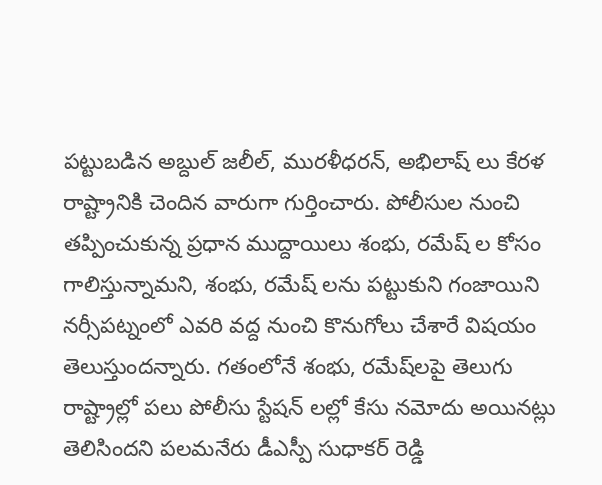పట్టుబడిన అబ్దుల్ జలీల్, మురళీధరన్, అభిలాష్ లు కేరళ రాష్ట్రానికి చెందిన వారుగా గుర్తించారు. పోలీసుల నుంచి తప్పించుకున్న ప్రధాన ముద్దాయిలు శంభు, రమేష్ ల‌ కోసం గాలిస్తున్నామని, శంభు, రమేష్ లను పట్టుకుని గంజాయిని నర్సీపట్నంలో ఎవరి వద్ద నుంచి కొనుగోలు చేశారే విషయం తెలుస్తుందన్నారు. గతంలోనే శంభు, రమేష్‌లపై తెలుగు రాష్ట్రాల్లో పలు పోలీసు స్టేషన్ లల్లో‌ కేసు నమోదు అయినట్లు తెలిసిందని పలమనేరు డీఎస్పీ సుధాకర్ రెడ్డి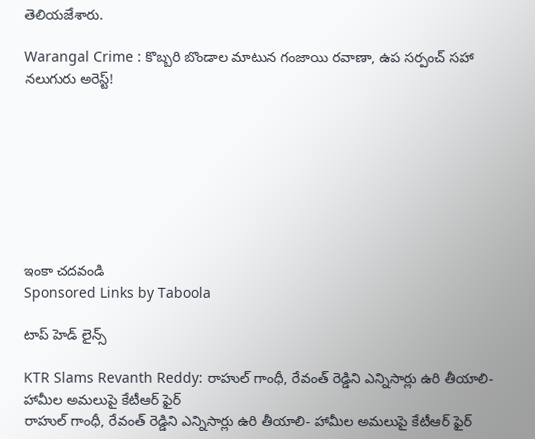తెలియజేశారు.

Warangal Crime : కొబ్బరి బొండాల మాటున గంజాయి రవాణా, ఉప సర్పంచ్ సహా నలుగురు అరెస్ట్!








ఇంకా చదవండి
Sponsored Links by Taboola

టాప్ హెడ్ లైన్స్

KTR Slams Revanth Reddy: రాహుల్ గాంధీ, రేవంత్ రెడ్డిని ఎన్నిసార్లు ఉరి తీయాలి- హామీల అమలుపై కేటీఆర్ ఫైర్
రాహుల్ గాంధీ, రేవంత్ రెడ్డిని ఎన్నిసార్లు ఉరి తీయాలి- హామీల అమలుపై కేటీఆర్ ఫైర్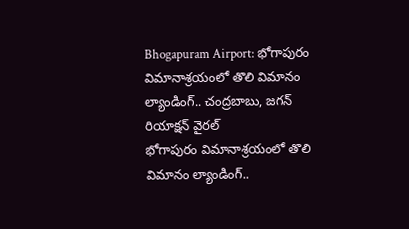Bhogapuram Airport: భోగాపురం విమానాశ్రయంలో తొలి విమానం ల్యాండింగ్.. చంద్రబాబు, జగన్ రియాక్షన్ వైరల్
భోగాపురం విమానాశ్రయంలో తొలి విమానం ల్యాండింగ్..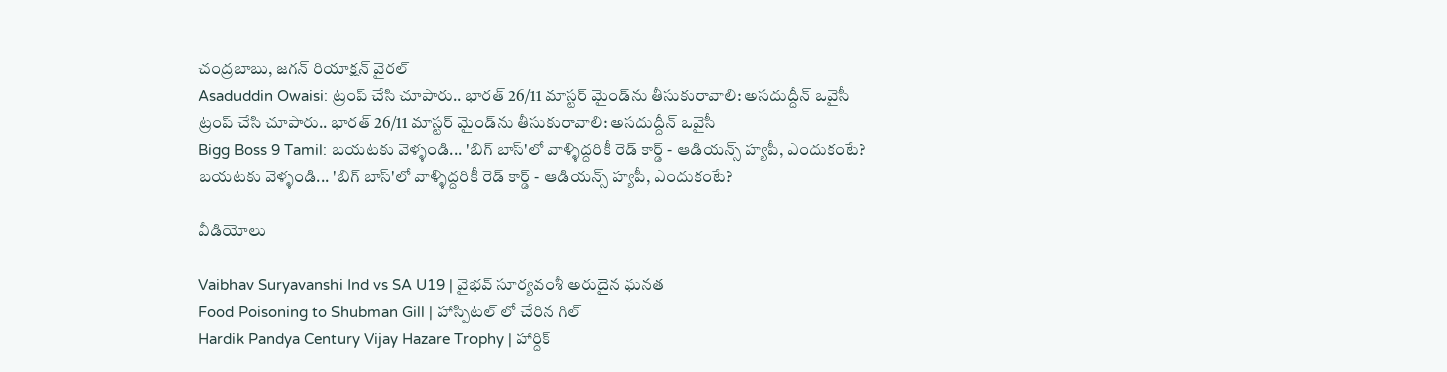చంద్రబాబు, జగన్ రియాక్షన్ వైరల్
Asaduddin Owaisi: ట్రంప్ చేసి చూపారు.. భారత్ 26/11 మాస్టర్ మైండ్‌ను తీసుకురావాలి: అసదుద్దీన్ ఒవైసీ
ట్రంప్ చేసి చూపారు.. భారత్ 26/11 మాస్టర్ మైండ్‌ను తీసుకురావాలి: అసదుద్దీన్ ఒవైసీ
Bigg Boss 9 Tamil: బయటకు వెళ్ళండి... 'బిగ్ బాస్'లో వాళ్ళిద్దరికీ రెడ్ కార్డ్ - ఆడియన్స్‌ హ్యపీ, ఎందుకంటే?
బయటకు వెళ్ళండి... 'బిగ్ బాస్'లో వాళ్ళిద్దరికీ రెడ్ కార్డ్ - ఆడియన్స్‌ హ్యపీ, ఎందుకంటే?

వీడియోలు

Vaibhav Suryavanshi Ind vs SA U19 | వైభవ్ సూర్యవంశీ అరుదైన ఘనత
Food Poisoning to Shubman Gill | హాస్పిటల్ లో చేరిన గిల్
Hardik Pandya Century Vijay Hazare Trophy | హార్దిక్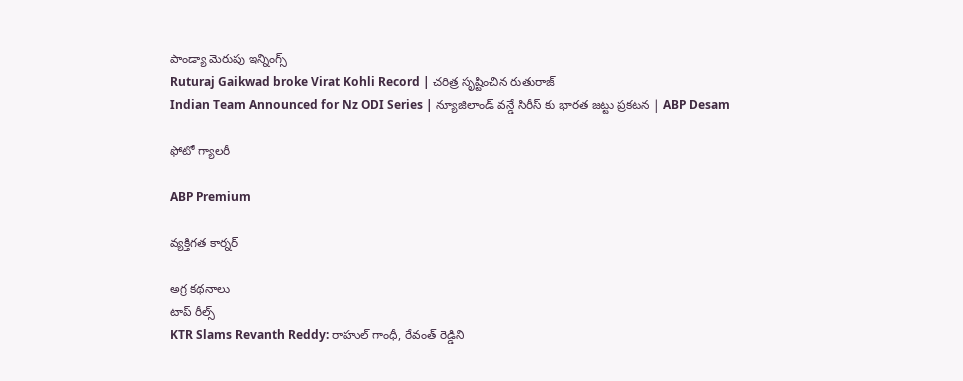పాండ్యా మెరుపు ఇన్నింగ్స్
Ruturaj Gaikwad broke Virat Kohli Record | చరిత్ర సృష్టించిన రుతురాజ్
Indian Team Announced for Nz ODI Series | న్యూజిలాండ్ వన్డే సిరీస్ కు భారత జట్టు ప్రకటన | ABP Desam

ఫోటో గ్యాలరీ

ABP Premium

వ్యక్తిగత కార్నర్

అగ్ర కథనాలు
టాప్ రీల్స్
KTR Slams Revanth Reddy: రాహుల్ గాంధీ, రేవంత్ రెడ్డిని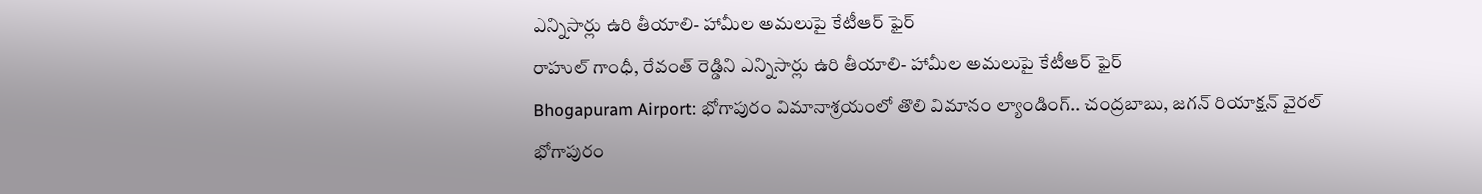ఎన్నిసార్లు ఉరి తీయాలి- హామీల అమలుపై కేటీఆర్ ఫైర్
రాహుల్ గాంధీ, రేవంత్ రెడ్డిని ఎన్నిసార్లు ఉరి తీయాలి- హామీల అమలుపై కేటీఆర్ ఫైర్
Bhogapuram Airport: భోగాపురం విమానాశ్రయంలో తొలి విమానం ల్యాండింగ్.. చంద్రబాబు, జగన్ రియాక్షన్ వైరల్
భోగాపురం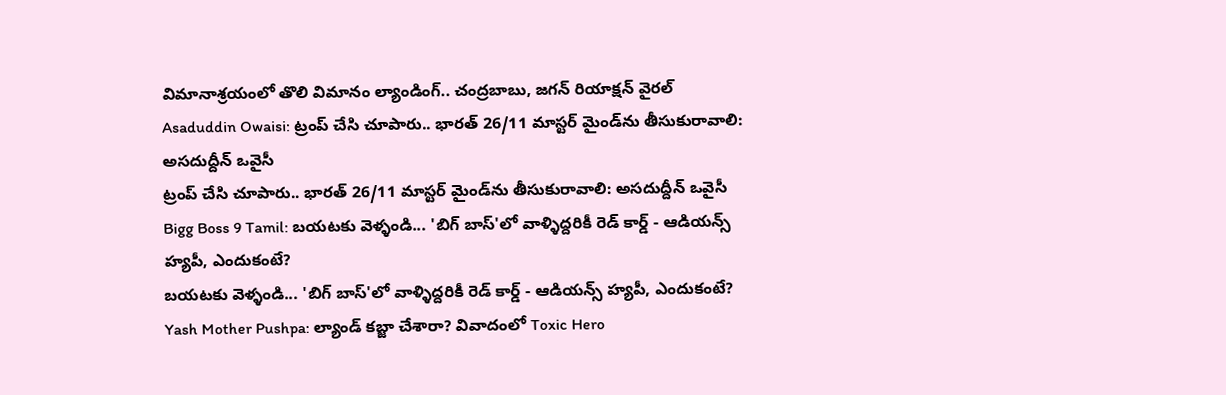విమానాశ్రయంలో తొలి విమానం ల్యాండింగ్.. చంద్రబాబు, జగన్ రియాక్షన్ వైరల్
Asaduddin Owaisi: ట్రంప్ చేసి చూపారు.. భారత్ 26/11 మాస్టర్ మైండ్‌ను తీసుకురావాలి: అసదుద్దీన్ ఒవైసీ
ట్రంప్ చేసి చూపారు.. భారత్ 26/11 మాస్టర్ మైండ్‌ను తీసుకురావాలి: అసదుద్దీన్ ఒవైసీ
Bigg Boss 9 Tamil: బయటకు వెళ్ళండి... 'బిగ్ బాస్'లో వాళ్ళిద్దరికీ రెడ్ కార్డ్ - ఆడియన్స్‌ హ్యపీ, ఎందుకంటే?
బయటకు వెళ్ళండి... 'బిగ్ బాస్'లో వాళ్ళిద్దరికీ రెడ్ కార్డ్ - ఆడియన్స్‌ హ్యపీ, ఎందుకంటే?
Yash Mother Pushpa: ల్యాండ్ కబ్జా చేశారా? వివాదంలో Toxic Hero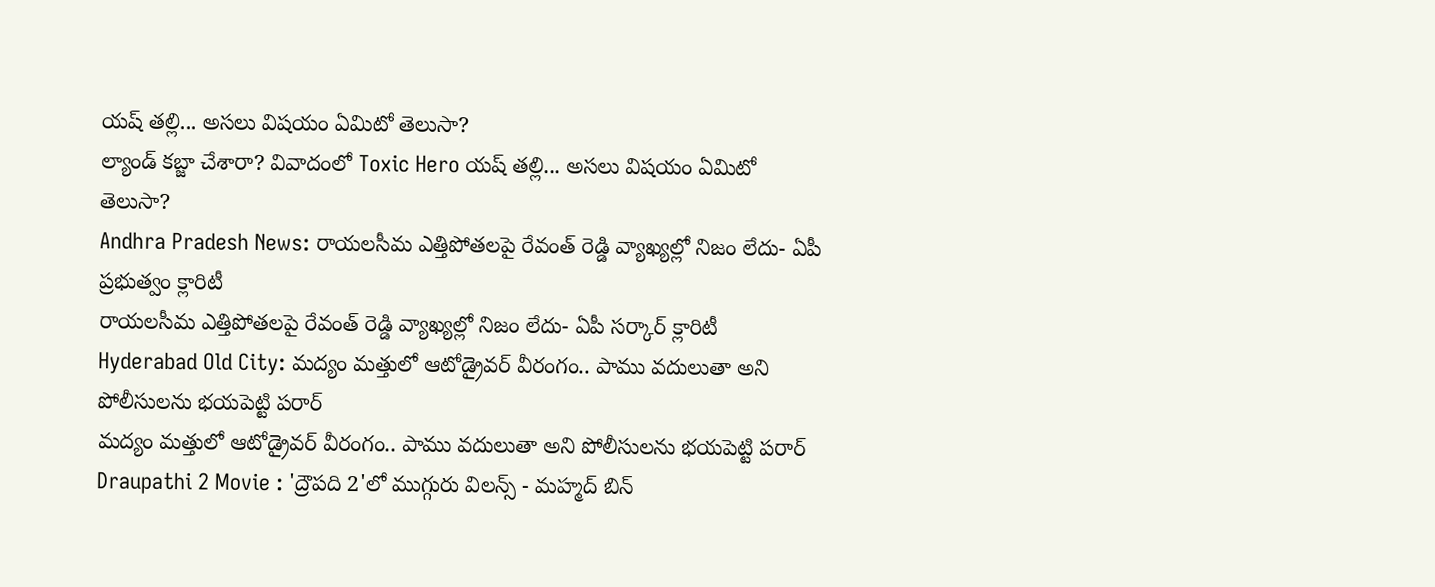యష్ తల్లి... అసలు విషయం ఏమిటో తెలుసా?
ల్యాండ్ కబ్జా చేశారా? వివాదంలో Toxic Hero యష్ తల్లి... అసలు విషయం ఏమిటో తెలుసా?
Andhra Pradesh News: రాయలసీమ ఎత్తిపోతలపై రేవంత్ రెడ్డి వ్యాఖ్యల్లో నిజం లేదు- ఏపీ ప్రభుత్వం క్లారిటీ
రాయలసీమ ఎత్తిపోతలపై రేవంత్ రెడ్డి వ్యాఖ్యల్లో నిజం లేదు- ఏపీ సర్కార్ క్లారిటీ
Hyderabad Old City: మద్యం మత్తులో ఆటోడ్రైవర్ వీరంగం.. పాము వదులుతా అని పోలీసులను భయపెట్టి పరార్
మద్యం మత్తులో ఆటోడ్రైవర్ వీరంగం.. పాము వదులుతా అని పోలీసులను భయపెట్టి పరార్
Draupathi 2 Movie : 'ద్రౌపది 2'లో ముగ్గురు విలన్స్ - మహ్మద్ బిన్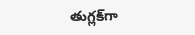తుగ్లక్‌‌గా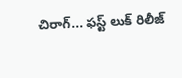చిరాగ్... ఫస్ట్ లుక్ రిలీజ్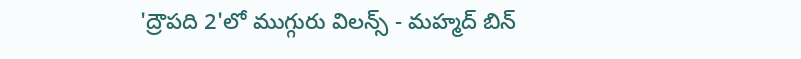'ద్రౌపది 2'లో ముగ్గురు విలన్స్ - మహ్మద్ బిన్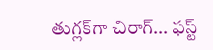తుగ్లక్‌‌గా చిరాగ్... ఫస్ట్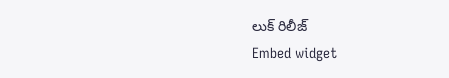లుక్ రిలీజ్
Embed widget